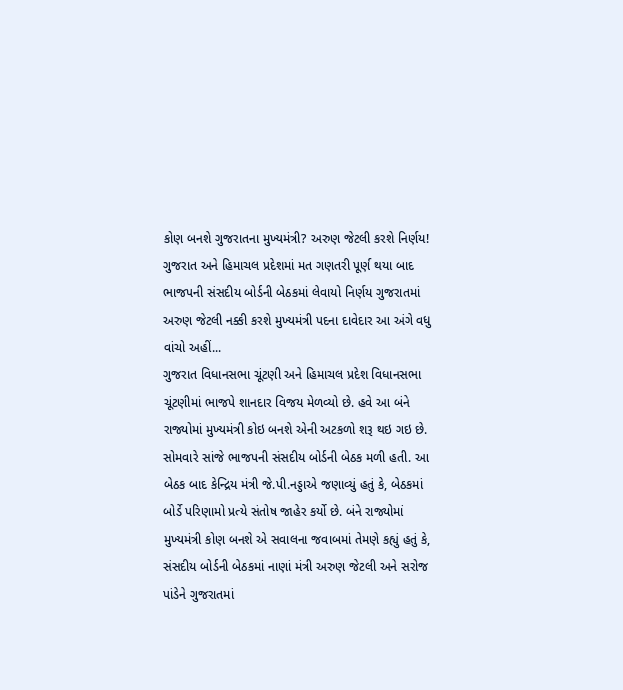કોણ બનશે ગુજરાતના મુખ્યમંત્રી? અરુણ જેટલી કરશે નિર્ણય!
ગુજરાત અને હિમાચલ પ્રદેશમાં મત ગણતરી પૂર્ણ થયા બાદ ભાજપની સંસદીય બોર્ડની બેઠકમાં લેવાયો નિર્ણય ગુજરાતમાં અરુણ જેટલી નક્કી કરશે મુખ્યમંત્રી પદના દાવેદાર આ અંગે વધુ વાંચો અહીં...
ગુજરાત વિધાનસભા ચૂંટણી અને હિમાચલ પ્રદેશ વિધાનસભા ચૂંટણીમાં ભાજપે શાનદાર વિજય મેળવ્યો છે. હવે આ બંને રાજ્યોમાં મુખ્યમંત્રી કોઇ બનશે એની અટકળો શરૂ થઇ ગઇ છે. સોમવારે સાંજે ભાજપની સંસદીય બોર્ડની બેઠક મળી હતી. આ બેઠક બાદ કેન્દ્રિય મંત્રી જે.પી.નડ્ડાએ જણાવ્યું હતું કે, બેઠકમાં બોર્ડે પરિણામો પ્રત્યે સંતોષ જાહેર કર્યો છે. બંને રાજ્યોમાં મુખ્યમંત્રી કોણ બનશે એ સવાલના જવાબમાં તેમણે કહ્યું હતું કે, સંસદીય બોર્ડની બેઠકમાં નાણાં મંત્રી અરુણ જેટલી અને સરોજ પાંડેને ગુજરાતમાં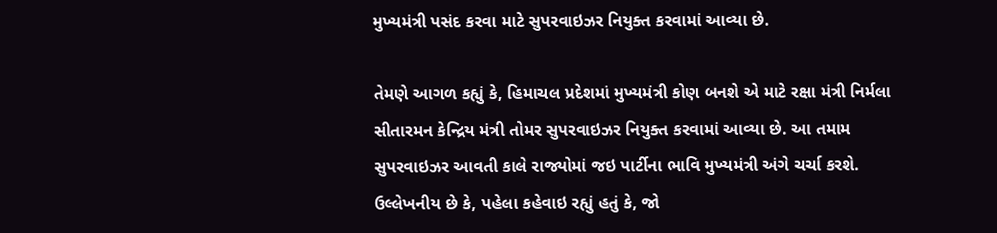મુખ્યમંત્રી પસંદ કરવા માટે સુપરવાઇઝર નિયુક્ત કરવામાં આવ્યા છે.

તેમણે આગળ કહ્યું કે, હિમાચલ પ્રદેશમાં મુખ્યમંત્રી કોણ બનશે એ માટે રક્ષા મંત્રી નિર્મલા સીતારમન કેન્દ્રિય મંત્રી તોમર સુપરવાઇઝર નિયુક્ત કરવામાં આવ્યા છે. આ તમામ સુપરવાઇઝર આવતી કાલે રાજ્યોમાં જઇ પાર્ટીના ભાવિ મુખ્યમંત્રી અંગે ચર્ચા કરશે. ઉલ્લેખનીય છે કે, પહેલા કહેવાઇ રહ્યું હતું કે, જો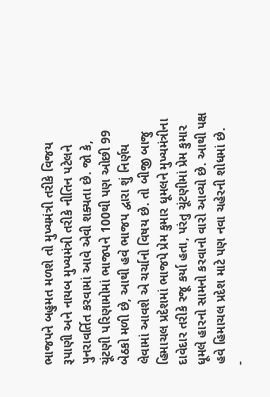ભાજપને બહુમત મળશે તો મુખ્યમંત્રી તરીકે વિજય રૂપાણી અને નાયબ મુખ્યમંત્રી તરીકે નીતિન પટેલને પુનરાવર્તિત કરવામાં આવે એવી શક્યતા છે. જો કે, ચૂંટણી પરિણામોમાં ભાજપને 100થી પણ ઓછી 99 બેઠકો મળી છે, આથી હવે ભાજપ દ્વારા શું નિર્ણય લેવામાં આવશે એ ચર્ચાનો વિષય છે. તો બીજી બાજુ હિમાચલ પ્રદેશમાં ભાજપે પ્રેમ કુમાર ધૂમલને મુખ્યમંત્રીના દાવેદાર તરીકે રજૂ કર્યા હતા, પરંતુ ચૂંટણીમાં પ્રેમ કુમાર ધૂમલે હારનો સામનો કરવાનો વારો આવ્યો છે. આથી પક્ષ હવે હિમાચલ પ્રદેશ માટે પણ નવા ચહેરની શોધમાં છે.
-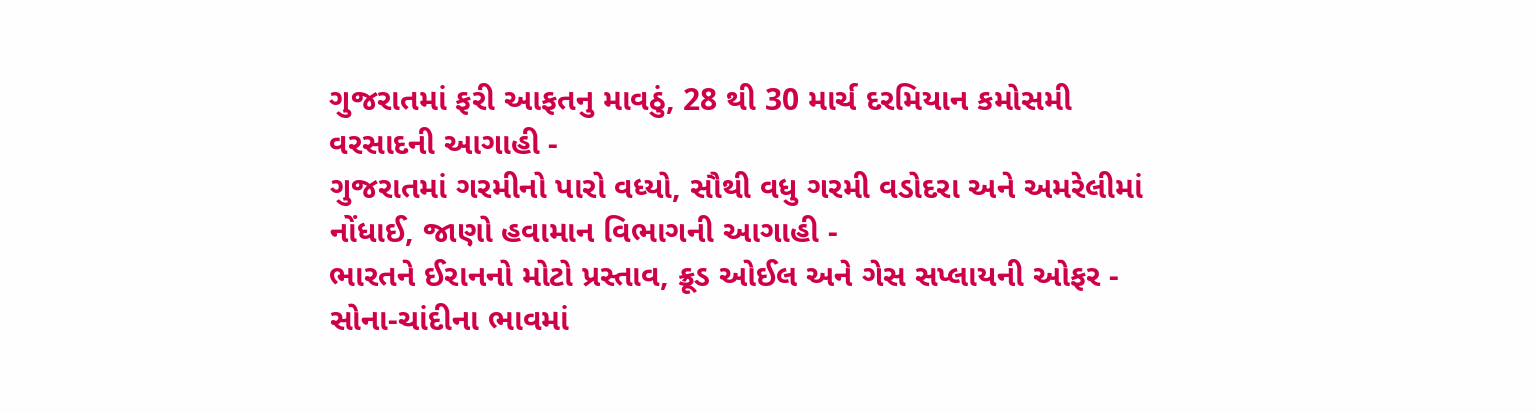ગુજરાતમાં ફરી આફતનુ માવઠું, 28 થી 30 માર્ચ દરમિયાન કમોસમી વરસાદની આગાહી -
ગુજરાતમાં ગરમીનો પારો વધ્યો, સૌથી વધુ ગરમી વડોદરા અને અમરેલીમાં નોંધાઈ, જાણો હવામાન વિભાગની આગાહી -
ભારતને ઈરાનનો મોટો પ્રસ્તાવ, ક્રૂડ ઓઈલ અને ગેસ સપ્લાયની ઓફર -
સોના-ચાંદીના ભાવમાં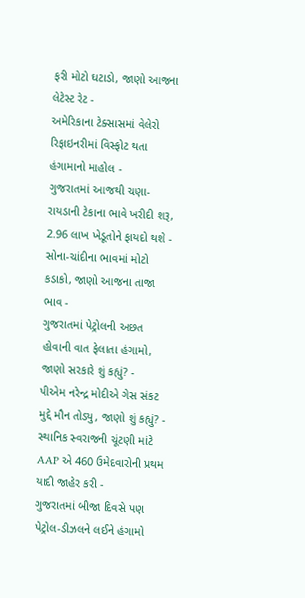ફરી મોટો ઘટાડો, જાણો આજના લેટેસ્ટ રેટ -
અમેરિકાના ટેક્સાસમાં વેલેરો રિફાઇનરીમાં વિસ્ફોટ થતા હંગામાનો માહોલ -
ગુજરાતમાં આજથી ચણા-રાયડાની ટેકાના ભાવે ખરીદી શરૂ, 2.96 લાખ ખેડૂતોને ફાયદો થશે -
સોના-ચાંદીના ભાવમાં મોટો કડાકો, જાણો આજના તાજા ભાવ -
ગુજરાતમાં પેટ્રોલની અછત હોવાની વાત ફેલાતા હંગામો, જાણો સરકારે શું કહ્યું? -
પીએમ નરેન્દ્ર મોદીએ ગેસ સંકટ મુદ્દે મૌન તોડ્યુ, જાણો શું કહ્યું? -
સ્થાનિક સ્વરાજની ચૂંટણી માંટે AAP એ 460 ઉમેદવારોની પ્રથમ યાદી જાહેર કરી -
ગુજરાતમાં બીજા દિવસે પણ પેટ્રોલ-ડીઝલને લઈને હંગામો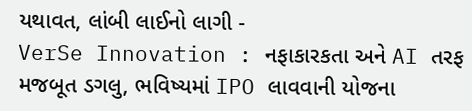યથાવત, લાંબી લાઈનો લાગી -
VerSe Innovation : નફાકારકતા અને AI તરફ મજબૂત ડગલુ, ભવિષ્યમાં IPO લાવવાની યોજના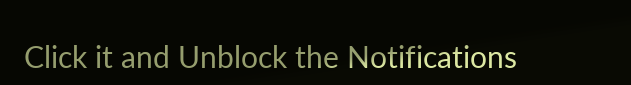Click it and Unblock the Notifications